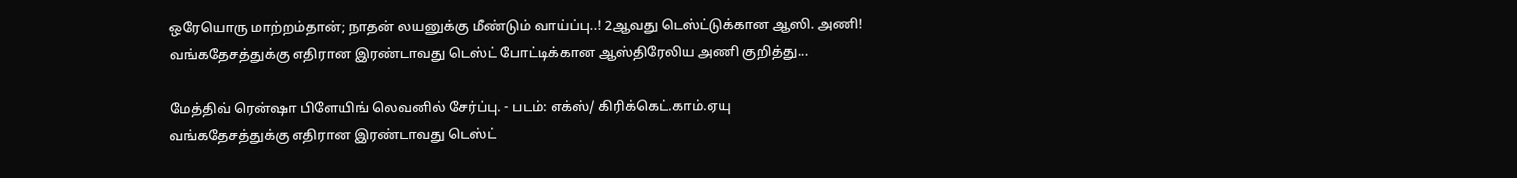ஒரேயொரு மாற்றம்தான்; நாதன் லயனுக்கு மீண்டும் வாய்ப்பு..! 2ஆவது டெஸ்ட்டுக்கான ஆஸி. அணி!
வங்கதேசத்துக்கு எதிரான இரண்டாவது டெஸ்ட் போட்டிக்கான ஆஸ்திரேலிய அணி குறித்து...

மேத்திவ் ரென்ஷா பிளேயிங் லெவனில் சேர்ப்பு. - படம்: எக்ஸ்/ கிரிக்கெட்.காம்.ஏயு
வங்கதேசத்துக்கு எதிரான இரண்டாவது டெஸ்ட்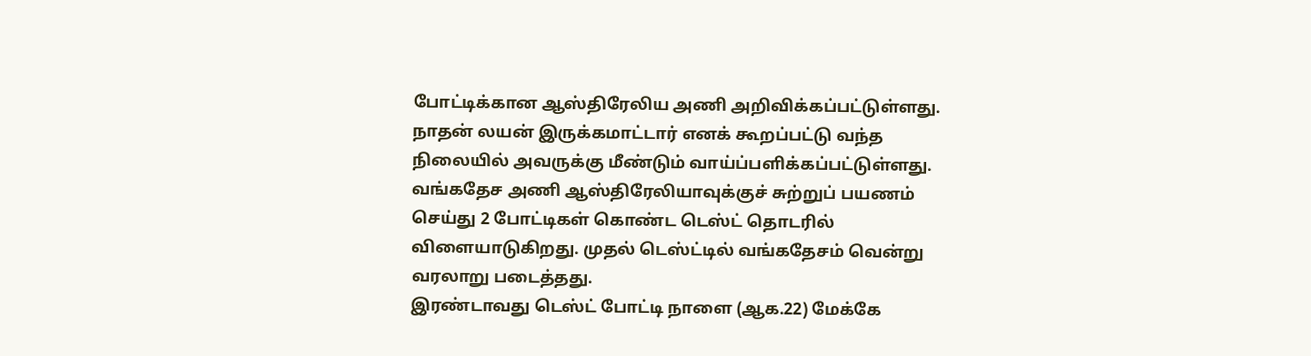போட்டிக்கான ஆஸ்திரேலிய அணி அறிவிக்கப்பட்டுள்ளது. நாதன் லயன் இருக்கமாட்டார் எனக் கூறப்பட்டு வந்த நிலையில் அவருக்கு மீண்டும் வாய்ப்பளிக்கப்பட்டுள்ளது.
வங்கதேச அணி ஆஸ்திரேலியாவுக்குச் சுற்றுப் பயணம் செய்து 2 போட்டிகள் கொண்ட டெஸ்ட் தொடரில் விளையாடுகிறது. முதல் டெஸ்ட்டில் வங்கதேசம் வென்று வரலாறு படைத்தது.
இரண்டாவது டெஸ்ட் போட்டி நாளை (ஆக.22) மேக்கே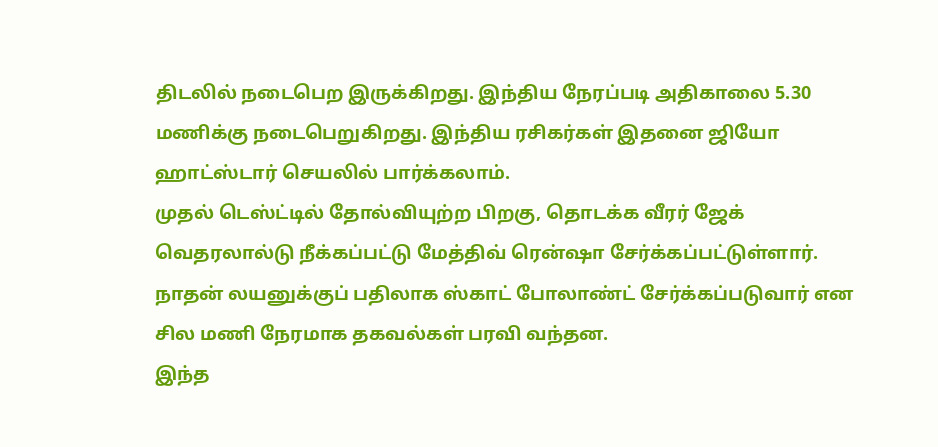திடலில் நடைபெற இருக்கிறது. இந்திய நேரப்படி அதிகாலை 5.30 மணிக்கு நடைபெறுகிறது. இந்திய ரசிகர்கள் இதனை ஜியோ ஹாட்ஸ்டார் செயலில் பார்க்கலாம்.
முதல் டெஸ்ட்டில் தோல்வியுற்ற பிறகு, தொடக்க வீரர் ஜேக் வெதரலால்டு நீக்கப்பட்டு மேத்திவ் ரென்ஷா சேர்க்கப்பட்டுள்ளார். நாதன் லயனுக்குப் பதிலாக ஸ்காட் போலாண்ட் சேர்க்கப்படுவார் என சில மணி நேரமாக தகவல்கள் பரவி வந்தன.
இந்த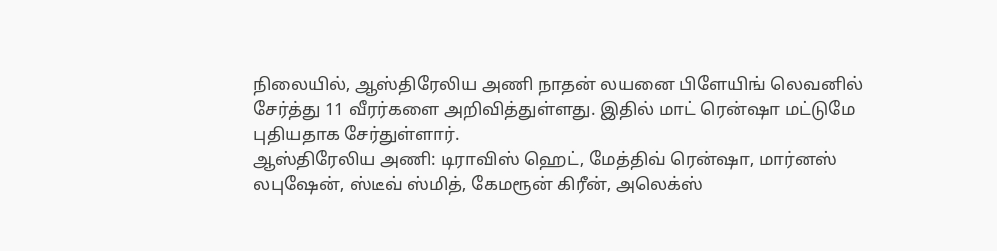நிலையில், ஆஸ்திரேலிய அணி நாதன் லயனை பிளேயிங் லெவனில் சேர்த்து 11 வீரர்களை அறிவித்துள்ளது. இதில் மாட் ரென்ஷா மட்டுமே புதியதாக சேர்துள்ளார்.
ஆஸ்திரேலிய அணி: டிராவிஸ் ஹெட், மேத்திவ் ரென்ஷா, மார்னஸ் லபுஷேன், ஸ்டீவ் ஸ்மித், கேமரூன் கிரீன், அலெக்ஸ்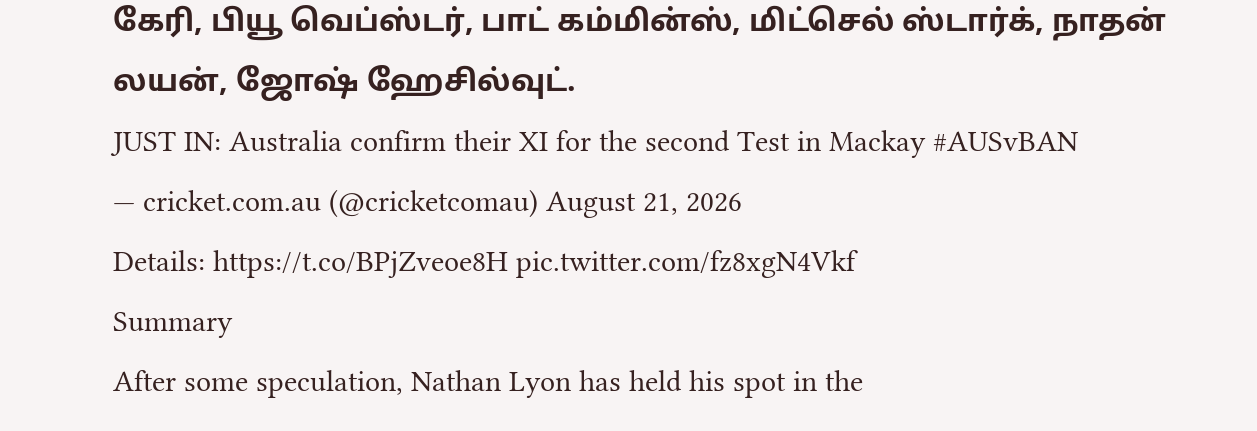கேரி, பியூ வெப்ஸ்டர், பாட் கம்மின்ஸ், மிட்செல் ஸ்டார்க், நாதன் லயன், ஜோஷ் ஹேசில்வுட்.
JUST IN: Australia confirm their XI for the second Test in Mackay #AUSvBAN
— cricket.com.au (@cricketcomau) August 21, 2026
Details: https://t.co/BPjZveoe8H pic.twitter.com/fz8xgN4Vkf
Summary
After some speculation, Nathan Lyon has held his spot in the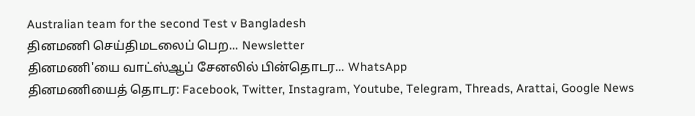Australian team for the second Test v Bangladesh
தினமணி செய்திமடலைப் பெற... Newsletter
தினமணி'யை வாட்ஸ்ஆப் சேனலில் பின்தொடர... WhatsApp
தினமணியைத் தொடர: Facebook, Twitter, Instagram, Youtube, Telegram, Threads, Arattai, Google News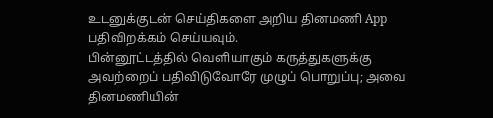உடனுக்குடன் செய்திகளை அறிய தினமணி App பதிவிறக்கம் செய்யவும்.
பின்னூட்டத்தில் வெளியாகும் கருத்துகளுக்கு அவற்றைப் பதிவிடுவோரே முழுப் பொறுப்பு; அவை தினமணியின்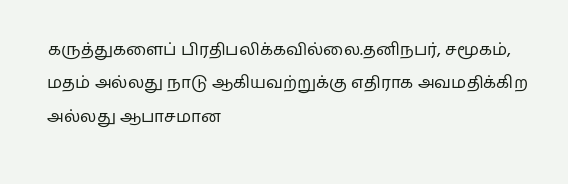கருத்துகளைப் பிரதிபலிக்கவில்லை.தனிநபர், சமூகம், மதம் அல்லது நாடு ஆகியவற்றுக்கு எதிராக அவமதிக்கிற அல்லது ஆபாசமான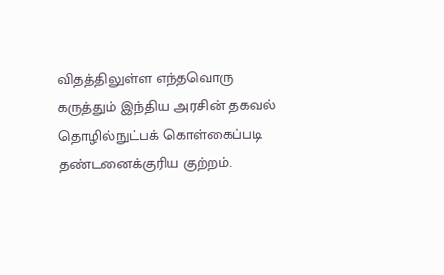விதத்திலுள்ள எந்தவொரு கருத்தும் இந்திய அரசின் தகவல் தொழில்நுட்பக் கொள்கைப்படி தண்டனைக்குரிய குற்றம்.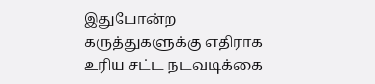இதுபோன்ற கருத்துகளுக்கு எதிராக உரிய சட்ட நடவடிக்கை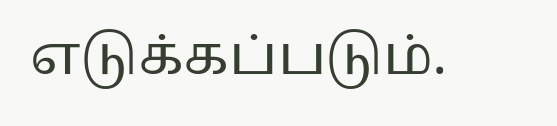எடுக்கப்படும்.